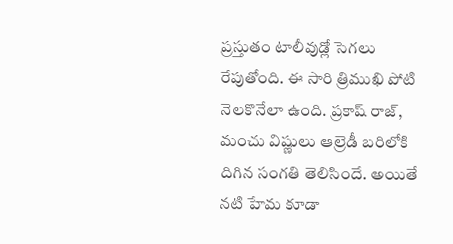ప్రస్తుతం టాలీవుడ్లో సెగలు రేపుతోంది. ఈ సారి త్రిముఖి పోటి నెలకొనేలా ఉంది. ప్రకాష్ రాజ్, మంచు విష్ణులు ఆల్రెడీ బరిలోకి దిగిన సంగతి తెలిసిందే. అయితే నటి హేమ కూడా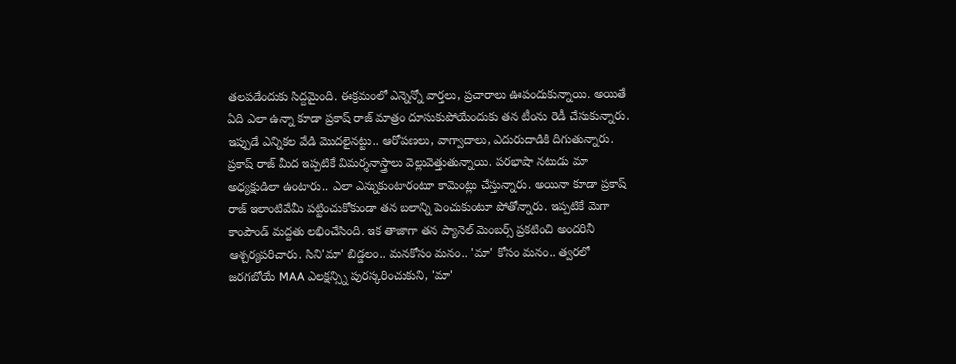తలపడేందుకు సిద్దమైంది. ఈక్రమంలో ఎన్నెన్నో వార్తలు, ప్రచారాలు ఊపందుకున్నాయి. అయితే ఏది ఎలా ఉన్నా కూడా ప్రకాష్ రాజ్ మాత్రం దూసుకుపోయేందుకు తన టీంను రెడీ చేసుకున్నారు. ఇప్పుడే ఎన్నికల వేడి మొదలైనట్టు.. ఆరోపణలు, వాగ్వాదాలు, ఎదురుదాడికి దిగుతున్నారు. ప్రకాష్ రాజ్ మీద ఇప్పటికే విమర్శనాస్త్రాలు వెల్లువెత్తుతున్నాయి. పరభాషా నటుడు మా అధ్యక్షుడిలా ఉంటారు.. ఎలా ఎన్నుకుంటారంటూ కామెంట్లు చేస్తున్నారు. అయినా కూడా ప్రకాష్ రాజ్ ఇలాంటివేమీ పట్టించుకోకుండా తన బలాన్ని పెంచుకుంటూ పోతోన్నారు. ఇప్పటికే మెగా కాంపౌండ్ మద్దతు లభించేసింది. ఇక తాజాగా తన ప్యానెల్ మెంబర్స్ ప్రకటించి అందరినీ ఆశ్చర్యపరిచారు. సిని'మా' బిడ్డలం.. మనకోసం మనం.. 'మా' కోసం మనం.. త్వరలో జరగబోయే MAA ఎలక్షన్స్ని పురస్కరించుకుని, 'మా'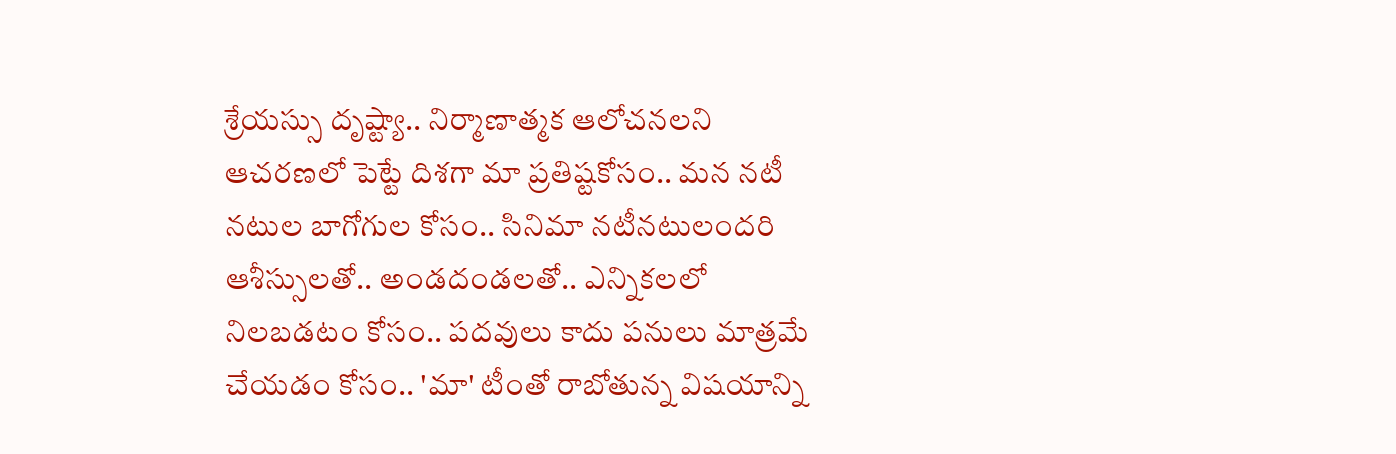శ్రేయస్సు దృష్ట్యా.. నిర్మాణాత్మక ఆలోచనలని ఆచరణలో పెట్టే దిశగా మా ప్రతిష్టకోసం.. మన నటీ నటుల బాగోగుల కోసం.. సినిమా నటీనటులందరి ఆశీస్సులతో.. అండదండలతో.. ఎన్నికలలో నిలబడటం కోసం.. పదవులు కాదు పనులు మాత్రమే చేయడం కోసం.. 'మా' టీంతో రాబోతున్న విషయాన్ని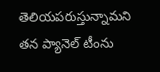తెలియపరుస్తున్నామని తన ప్యానెల్ టీంను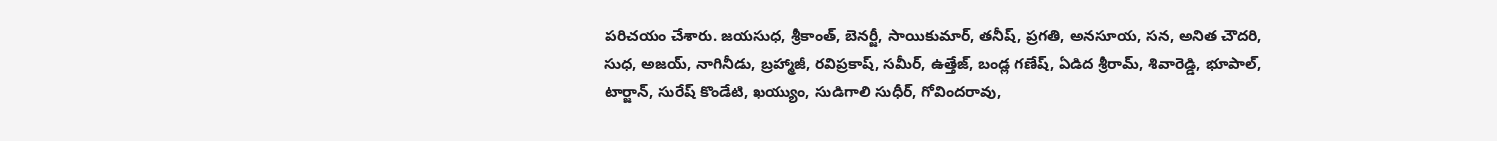పరిచయం చేశారు. జయసుధ, శ్రీకాంత్, బెనర్జీ, సాయికుమార్, తనీష్, ప్రగతి, అనసూయ, సన, అనిత చౌదరి, సుధ, అజయ్, నాగినీడు, బ్రహ్మాజీ, రవిప్రకాష్, సమీర్, ఉత్తేజ్, బండ్ల గణేష్, ఏడిద శ్రీరామ్, శివారెడ్డి, భూపాల్, టార్జాన్, సురేష్ కొండేటి, ఖయ్యుం, సుడిగాలి సుధీర్, గోవిందరావు,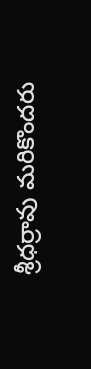శ్రీధర్రావు మరికొందరు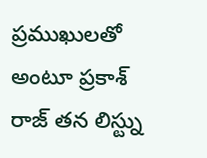ప్రముఖులతో అంటూ ప్రకాశ్ రాజ్ తన లిస్ట్ను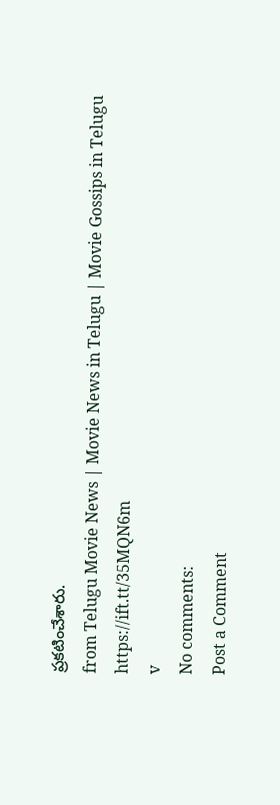ప్రకటించేశారు.
from Telugu Movie News | Movie News in Telugu | Movie Gossips in Telugu https://ift.tt/35MQN6m
v
No comments:
Post a Comment